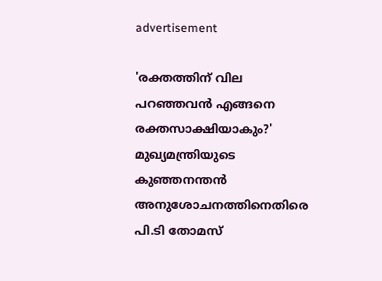advertisement

'രക്തത്തിന് വില പറഞ്ഞവൻ എങ്ങനെ രക്തസാക്ഷിയാകും?' മുഖ്യമന്ത്രിയുടെ കുഞ്ഞനന്തൻ അനുശോചനത്തിനെതിരെ പി.ടി തോമസ്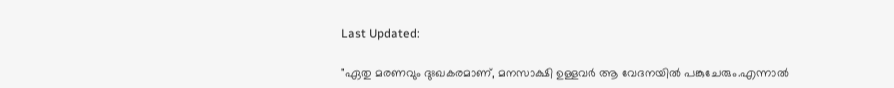Last Updated:

"ഏതു മരണവും ദുഃഖകരമാണ്, മനസാക്ഷി ഉള്ളവർ ആ വേദനയിൽ പങ്കുചേരും.എന്നാൽ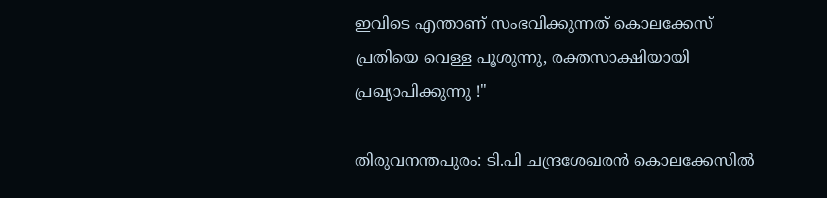ഇവിടെ എന്താണ് സംഭവിക്കുന്നത് കൊലക്കേസ് പ്രതിയെ വെള്ള പൂശുന്നു, രക്തസാക്ഷിയായി പ്രഖ്യാപിക്കുന്നു !"

തിരുവനന്തപുരം: ടി.പി ചന്ദ്രശേഖരൻ കൊലക്കേസിൽ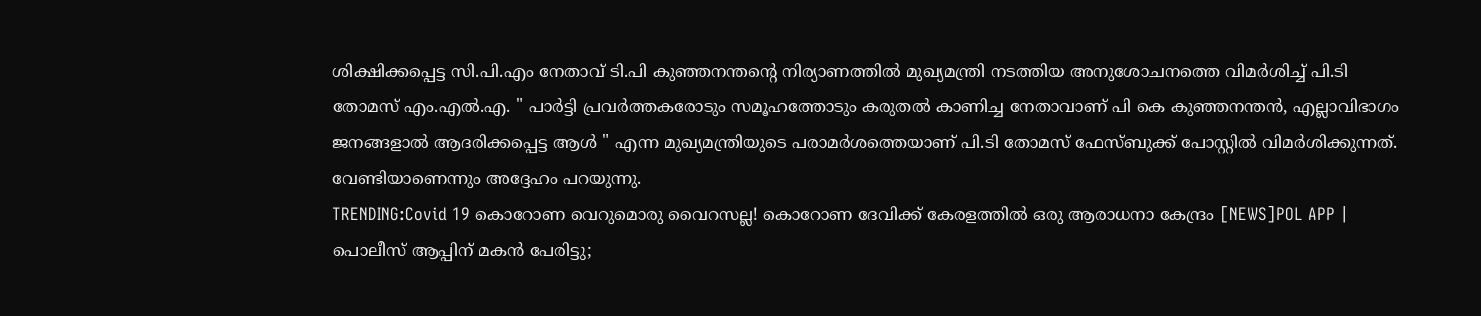ശിക്ഷിക്കപ്പെട്ട സി.പി.എം നേതാവ് ടി.പി കുഞ്ഞനന്തന്റെ നിര്യാണത്തിൽ മുഖ്യമന്ത്രി നടത്തിയ അനുശോചനത്തെ വിമർശിച്ച് പി.ടി തോമസ് എം.എൽ.എ. " പാർട്ടി പ്രവർത്തകരോടും സമൂഹത്തോടും കരുതൽ കാണിച്ച നേതാവാണ് പി കെ കുഞ്ഞനന്തൻ, എല്ലാവിഭാഗം ജനങ്ങളാൽ ആദരിക്കപ്പെട്ട ആൾ " എന്ന മുഖ്യമന്ത്രിയുടെ പരാമർശത്തെയാണ് പി.ടി തോമസ് ഫേസ്ബുക്ക് പോസ്റ്റിൽ വിമർശിക്കുന്നത്.
വേണ്ടിയാണെന്നും അദ്ദേഹം പറയുന്നു.
TRENDING:Covid 19 കൊറോണ വെറുമൊരു വൈറസല്ല! കൊറോണ ദേവിക്ക് കേരളത്തിൽ ഒരു ആരാധനാ കേന്ദ്രം [NEWS]POL APP | പൊലീസ് ആപ്പിന് മകൻ പേരിട്ടു;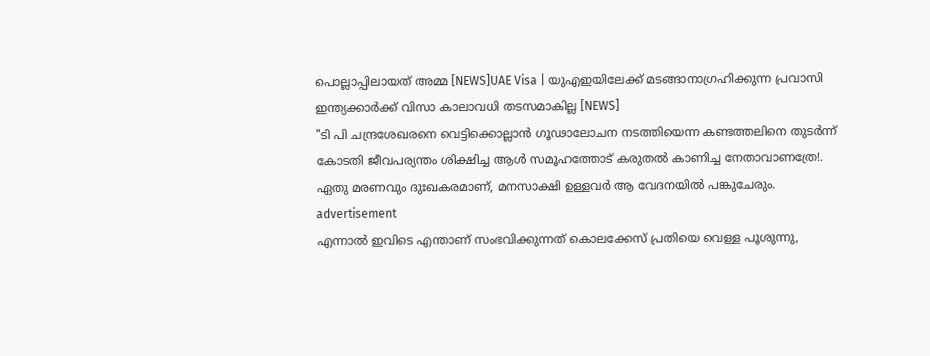പൊല്ലാപ്പിലായത് അമ്മ [NEWS]UAE Visa | യുഎഇയിലേക്ക് മടങ്ങാനാഗ്രഹിക്കുന്ന പ്രവാസി ഇന്ത്യക്കാര്‍ക്ക് വിസാ കാലാവധി തടസമാകില്ല [NEWS]
"ടി പി ചന്ദ്രശേഖരനെ വെട്ടിക്കൊല്ലാൻ ഗൂഢാലോചന നടത്തിയെന്ന കണ്ടത്തലിനെ തുടർന്ന് കോടതി ജീവപര്യന്തം ശിക്ഷിച്ച ആൾ സമൂഹത്തോട് കരുതൽ കാണിച്ച നേതാവാണത്രേ!. ഏതു മരണവും ദുഃഖകരമാണ്, മനസാക്ഷി ഉള്ളവർ ആ വേദനയിൽ പങ്കുചേരും.
advertisement
എന്നാൽ ഇവിടെ എന്താണ് സംഭവിക്കുന്നത് കൊലക്കേസ് പ്രതിയെ വെള്ള പൂശുന്നു,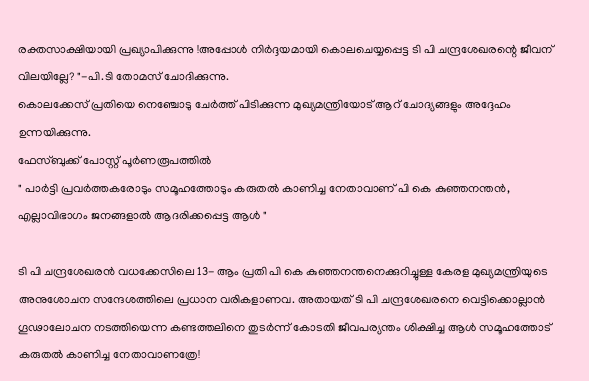രക്തസാക്ഷിയായി പ്രഖ്യാപിക്കുന്നു !അപ്പോൾ നിർദ്ദയമായി കൊലചെയ്യപ്പെട്ട ടി പി ചന്ദ്രശേഖരന്റെ ജീവന് വിലയില്ലേ? "-പി.ടി തോമസ് ചോദിക്കുന്നു.
കൊലക്കേസ് പ്രതിയെ നെഞ്ചോടു ചേർത്ത് പിടിക്കുന്ന മുഖ്യമന്ത്രിയോട് ആറ് ചോദ്യങ്ങളും അദ്ദേഹം ഉന്നയിക്കുന്നു.
ഫേസ്ബുക്ക് പോസ്റ്റ് പൂർണരൂപത്തിൽ
" പാർട്ടി പ്രവർത്തകരോടും സമൂഹത്തോടും കരുതൽ കാണിച്ച നേതാവാണ് പി കെ കുഞ്ഞനന്തൻ,
എല്ലാവിഭാഗം ജനങ്ങളാൽ ആദരിക്കപ്പെട്ട ആൾ "

ടി പി ചന്ദ്രശേഖരൻ വധക്കേസിലെ 13- ആം പ്രതി പി കെ കുഞ്ഞനന്തനെക്കുറിച്ചുള്ള കേരള മുഖ്യമന്ത്രിയുടെ അനുശോചന സന്ദേശത്തിലെ പ്രധാന വരികളാണവ. അതായത് ടി പി ചന്ദ്രശേഖരനെ വെട്ടിക്കൊല്ലാൻ ഗൂഢാലോചന നടത്തിയെന്ന കണ്ടത്തലിനെ തുടർന്ന് കോടതി ജീവപര്യന്തം ശിക്ഷിച്ച ആൾ സമൂഹത്തോട് കരുതൽ കാണിച്ച നേതാവാണത്രേ!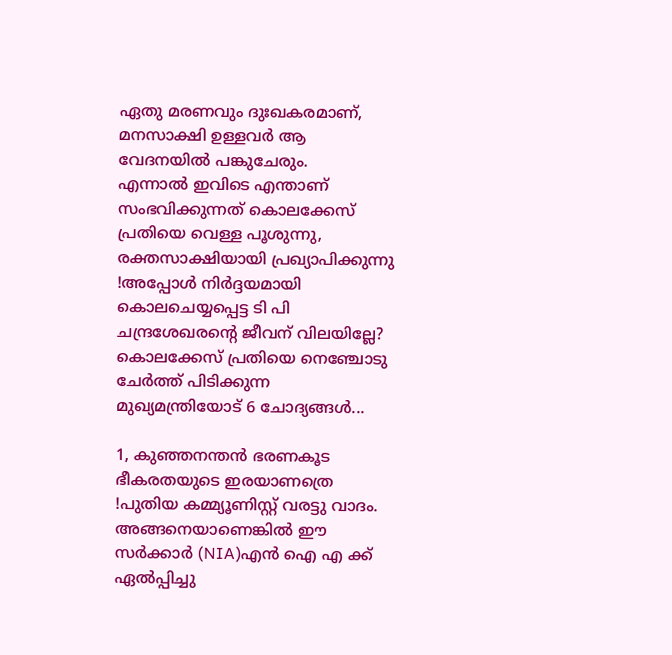ഏതു മരണവും ദുഃഖകരമാണ്, മനസാക്ഷി ഉള്ളവർ ആ വേദനയിൽ പങ്കുചേരും.
എന്നാൽ ഇവിടെ എന്താണ് സംഭവിക്കുന്നത് കൊലക്കേസ് പ്രതിയെ വെള്ള പൂശുന്നു, രക്തസാക്ഷിയായി പ്രഖ്യാപിക്കുന്നു !അപ്പോൾ നിർദ്ദയമായി കൊലചെയ്യപ്പെട്ട ടി പി ചന്ദ്രശേഖരന്റെ ജീവന് വിലയില്ലേ?
കൊലക്കേസ് പ്രതിയെ നെഞ്ചോടു ചേർത്ത് പിടിക്കുന്ന മുഖ്യമന്ത്രിയോട് 6 ചോദ്യങ്ങൾ...

1, കുഞ്ഞനന്തൻ ഭരണകൂട ഭീകരതയുടെ ഇരയാണത്രെ !പുതിയ കമ്മ്യൂണിസ്റ്റ് വരട്ടു വാദം. അങ്ങനെയാണെങ്കിൽ ഈ സർക്കാർ (NIA)എൻ ഐ എ ക്ക് ഏൽപ്പിച്ചു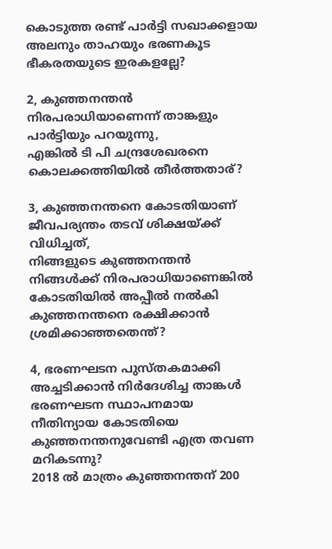കൊടുത്ത രണ്ട് പാർട്ടി സഖാക്കളായ അലനും താഹയും ഭരണകൂട ഭീകരതയുടെ ഇരകളല്ലേ?

2, കുഞ്ഞനന്തൻ നിരപരാധിയാണെന്ന് താങ്കളും പാർട്ടിയും പറയുന്നു,
എങ്കിൽ ടി പി ചന്ദ്രശേഖരനെ കൊലക്കത്തിയിൽ തീർത്തതാര്?

3, കുഞ്ഞനന്തനെ കോടതിയാണ് ജീവപര്യന്തം തടവ് ശിക്ഷയ്ക്ക് വിധിച്ചത്,
നിങ്ങളുടെ കുഞ്ഞനന്തൻ നിങ്ങൾക്ക് നിരപരാധിയാണെങ്കിൽ കോടതിയിൽ അപ്പീൽ നൽകി കുഞ്ഞനന്തനെ രക്ഷിക്കാൻ ശ്രമിക്കാഞ്ഞതെന്ത്?

4, ഭരണഘടന പുസ്തകമാക്കി അച്ചടിക്കാൻ നിർദേശിച്ച താങ്കൾ ഭരണഘടന സ്ഥാപനമായ നീതിന്യായ കോടതിയെ കുഞ്ഞനന്തനുവേണ്ടി എത്ര തവണ മറികടന്നു?
2018 ൽ മാത്രം കുഞ്ഞനന്തന് 200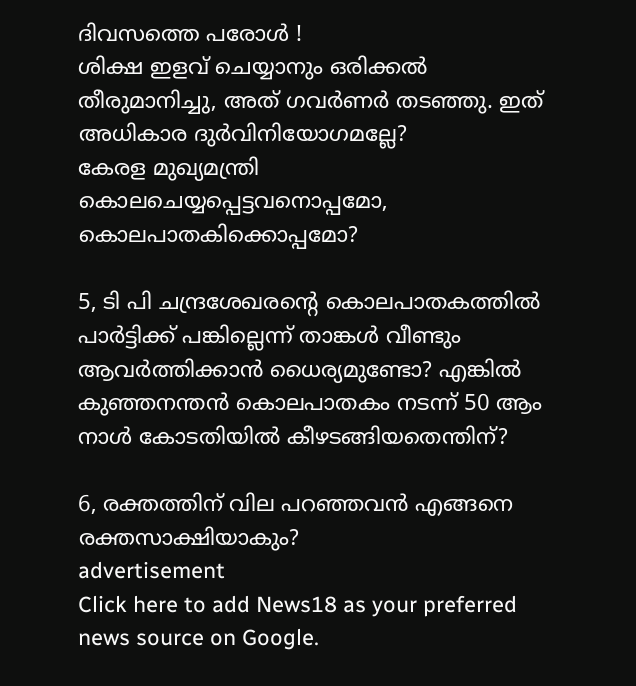ദിവസത്തെ പരോൾ !
ശിക്ഷ ഇളവ് ചെയ്യാനും ഒരിക്കൽ തീരുമാനിച്ചു, അത് ഗവർണർ തടഞ്ഞു. ഇത് അധികാര ദുർവിനിയോഗമല്ലേ?
കേരള മുഖ്യമന്ത്രി കൊലചെയ്യപ്പെട്ടവനൊപ്പമോ, കൊലപാതകിക്കൊപ്പമോ?

5, ടി പി ചന്ദ്രശേഖരന്റെ കൊലപാതകത്തിൽ പാർട്ടിക്ക് പങ്കില്ലെന്ന് താങ്കൾ വീണ്ടും ആവർത്തിക്കാൻ ധൈര്യമുണ്ടോ? എങ്കിൽ കുഞ്ഞനന്തൻ കൊലപാതകം നടന്ന് 50 ആം നാൾ കോടതിയിൽ കീഴടങ്ങിയതെന്തിന്?

6, രക്തത്തിന് വില പറഞ്ഞവൻ എങ്ങനെ രക്തസാക്ഷിയാകും?
advertisement
Click here to add News18 as your preferred news source on Google.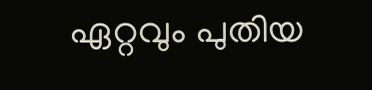ഏറ്റവും പുതിയ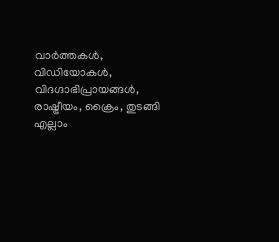വാർത്തകൾ, വിഡിയോകൾ, വിദഗ്ദാഭിപ്രായങ്ങൾ, രാഷ്ട്രീയം, ക്രൈം, തുടങ്ങി എല്ലാം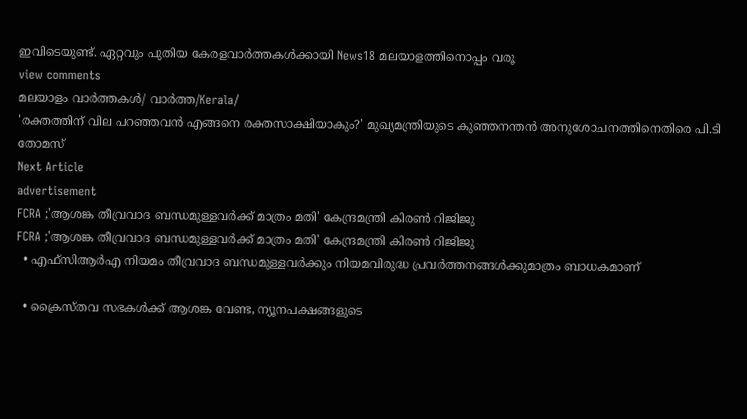ഇവിടെയുണ്ട്. ഏറ്റവും പുതിയ കേരളവാർത്തകൾക്കായി News18 മലയാളത്തിനൊപ്പം വരൂ
view comments
മലയാളം വാർത്തകൾ/ വാർത്ത/Kerala/
'രക്തത്തിന് വില പറഞ്ഞവൻ എങ്ങനെ രക്തസാക്ഷിയാകും?' മുഖ്യമന്ത്രിയുടെ കുഞ്ഞനന്തൻ അനുശോചനത്തിനെതിരെ പി.ടി തോമസ്
Next Article
advertisement
FCRA ;'ആശങ്ക തീവ്രവാദ ബന്ധമുള്ളവർക്ക് മാത്രം മതി' കേന്ദ്രമന്ത്രി കിരണ്‍ റിജിജു
FCRA ;'ആശങ്ക തീവ്രവാദ ബന്ധമുള്ളവർക്ക് മാത്രം മതി' കേന്ദ്രമന്ത്രി കിരണ്‍ റിജിജു
  • എഫ്‌സിആർഎ നിയമം തീവ്രവാദ ബന്ധമുള്ളവർക്കും നിയമവിരുദ്ധ പ്രവർത്തനങ്ങൾക്കുമാത്രം ബാധകമാണ്

  • ക്രൈസ്തവ സഭകൾക്ക് ആശങ്ക വേണ്ട, ന്യൂനപക്ഷങ്ങളുടെ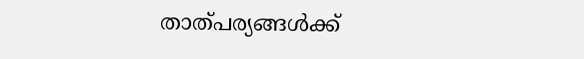താത്പര്യങ്ങൾക്ക്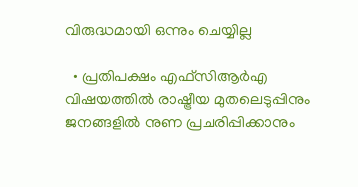വിരുദ്ധമായി ഒന്നും ചെയ്യില്ല

  • പ്രതിപക്ഷം എഫ്‌സിആർഎ വിഷയത്തിൽ രാഷ്ട്രീയ മുതലെടുപ്പിനും ജനങ്ങളിൽ നുണ പ്രചരിപ്പിക്കാനും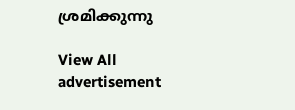ശ്രമിക്കുന്നു

View All
advertisement